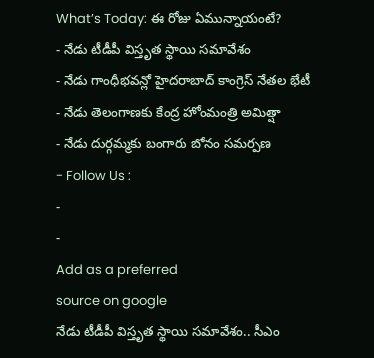What’s Today: ఈ రోజు ఏమున్నాయంటే?
- నేడు టీడీపీ విస్తృత స్థాయి సమావేశం
- నేడు గాంధీభవన్లో హైదరాబాద్ కాంగ్రెస్ నేతల భేటీ
- నేడు తెలంగాణకు కేంద్ర హోంమంత్రి అమిత్షా
- నేడు దుర్గమ్మకు బంగారు బోనం సమర్పణ
- Follow Us :
-
-
Add as a preferred
source on google
నేడు టీడీపీ విస్తృత స్థాయి సమావేశం.. సీఎం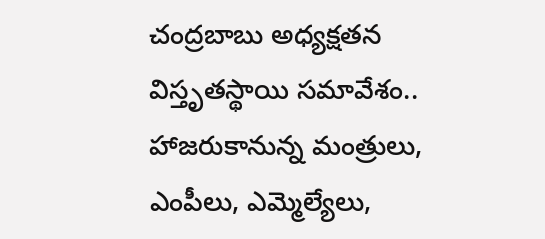చంద్రబాబు అధ్యక్షతన విస్తృతస్థాయి సమావేశం.. హాజరుకానున్న మంత్రులు, ఎంపీలు, ఎమ్మెల్యేలు,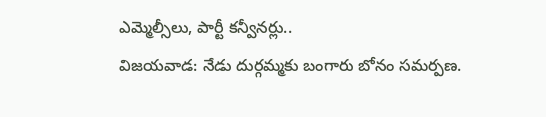ఎమ్మెల్సీలు, పార్టీ కన్వీనర్లు..
విజయవాడ: నేడు దుర్గమ్మకు బంగారు బోనం సమర్పణ.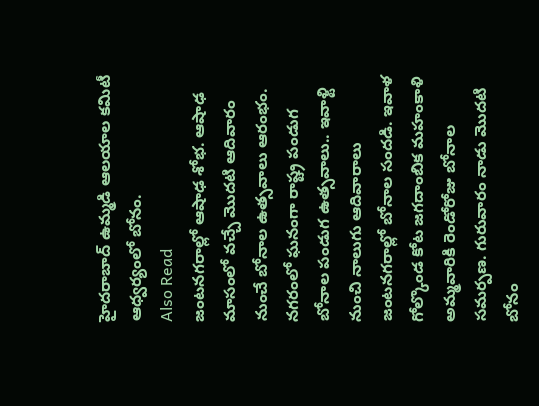హైదరాబాద్ ఉమ్మడి ఆలయాల కమిటీ ఆధ్వర్యంలో బోనం.
Also Read
జంటనగరాల్లో ఆషాఢ శోభ. ఆషాఢ మాసంలో వచ్చే మొదటి ఆదివారం నుంచే బోనాల ఉత్సవాలు ఆరంభం. నగరంలో ఘనంగా రాష్ట్ర పండుగ బోనాల పండుగ ఉత్సవాలు.. ఇవాళ్టి నుంచి నాలుగు ఆదివారాలు జంటనగరాల్లో బోనాల సందడి. ఇవాళ గోల్కొండ కోట జగదాంబిక మహంకాళి అమ్మవారికి రెండోరోజు బోనాల సమర్పణ. గురువారం నాడు మొదటి బోనం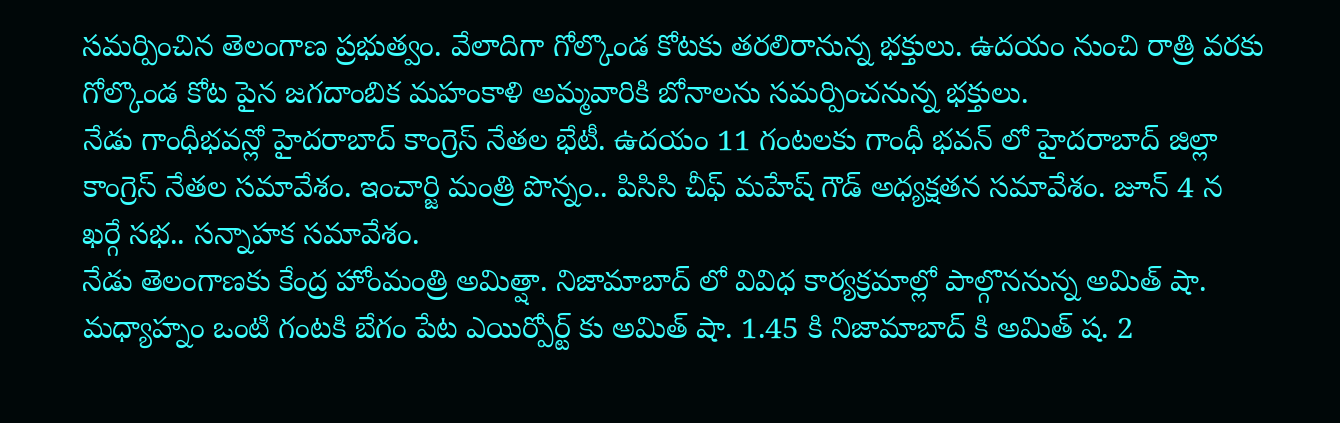సమర్పించిన తెలంగాణ ప్రభుత్వం. వేలాదిగా గోల్కొండ కోటకు తరలిరానున్న భక్తులు. ఉదయం నుంచి రాత్రి వరకు గోల్కొండ కోట పైన జగదాంబిక మహంకాళి అమ్మవారికి బోనాలను సమర్పించనున్న భక్తులు.
నేడు గాంధీభవన్లో హైదరాబాద్ కాంగ్రెస్ నేతల భేటీ. ఉదయం 11 గంటలకు గాంధీ భవన్ లో హైదరాబాద్ జిల్లా కాంగ్రెస్ నేతల సమావేశం. ఇంచార్జి మంత్రి పొన్నం.. పిసిసి చీఫ్ మహేష్ గౌడ్ అధ్యక్షతన సమావేశం. జూన్ 4 న ఖర్గే సభ.. సన్నాహక సమావేశం.
నేడు తెలంగాణకు కేంద్ర హోంమంత్రి అమిత్షా. నిజామాబాద్ లో వివిధ కార్యక్రమాల్లో పాల్గొననున్న అమిత్ షా. మధ్యాహ్నం ఒంటి గంటకి బేగం పేట ఎయిర్పోర్ట్ కు అమిత్ షా. 1.45 కి నిజామాబాద్ కి అమిత్ ష. 2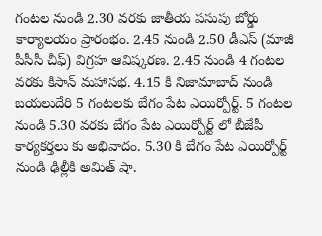గంటల నుండి 2.30 వరకు జాతీయ పసుపు బోర్డు కార్యాలయం ప్రారంభం. 2.45 నుండి 2.50 డీఎస్ (మాజీ పీసీసీ చీఫ్) విగ్రహ ఆవిష్కరణ. 2.45 నుండి 4 గంటల వరకు కిసాన్ మహాసభ. 4.15 కి నిజామాబాద్ నుండి బయలుదేరి 5 గంటలకు బేగం పేట ఎయిర్పోర్ట్. 5 గంటల నుండి 5.30 వరకు బేగం పేట ఎయిర్పోర్ట్ లో బీజేపీ కార్యకర్తలు కు అభివాదం. 5.30 కి బేగం పేట ఎయిర్పోర్ట్ నుండి ఢిల్లీకి అమిత్ షా.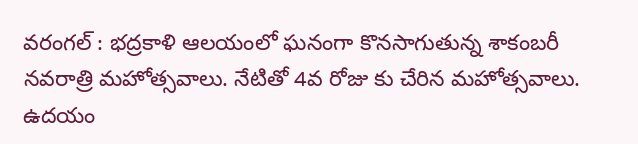వరంగల్ : భద్రకాళి ఆలయంలో ఘనంగా కొనసాగుతున్న శాకంబరీ నవరాత్రి మహోత్సవాలు. నేటితో 4వ రోజు కు చేరిన మహోత్సవాలు. ఉదయం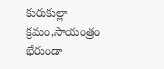కురుకుల్లా క్రమం,సాయంత్రం భేరుండా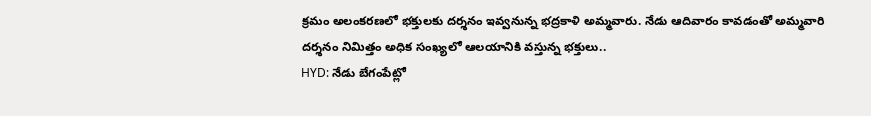క్రమం అలంకరణలో భక్తులకు దర్శనం ఇవ్వనున్న భద్రకాళి అమ్మవారు. నేడు ఆదివారం కావడంతో అమ్మవారి దర్శనం నిమిత్తం అధిక సంఖ్యలో ఆలయానికి వస్తున్న భక్తులు..
HYD: నేడు బేగంపేట్లో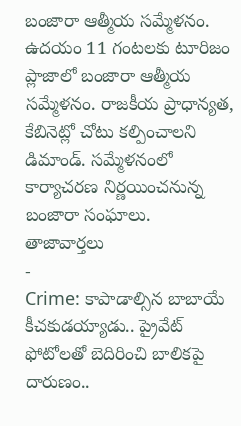బంజారా ఆత్మీయ సమ్మేళనం. ఉదయం 11 గంటలకు టూరిజం ప్లాజాలో బంజారా ఆత్మీయ సమ్మేళనం. రాజకీయ ప్రాధాన్యత, కేబినెట్లో చోటు కల్పించాలని డిమాండ్. సమ్మేళనంలో కార్యాచరణ నిర్ణయించనున్న బంజారా సంఘాలు.
తాజావార్తలు
-
Crime: కాపాడాల్సిన బాబాయే కీచకుడయ్యాడు.. ప్రైవేట్ ఫోటోలతో బెదిరించి బాలికపై దారుణం..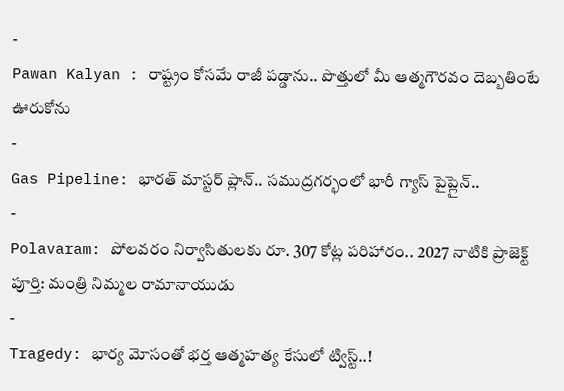-
Pawan Kalyan : రాష్ట్రం కోసమే రాజీ పడ్డాను.. పొత్తులో మీ ఆత్మగౌరవం దెబ్బతింటే ఊరుకోను
-
Gas Pipeline: భారత్ మాస్టర్ ప్లాన్.. సముద్రగర్భంలో భారీ గ్యాస్ పైప్లైన్..
-
Polavaram: పోలవరం నిర్వాసితులకు రూ. 307 కోట్ల పరిహారం.. 2027 నాటికి ప్రాజెక్ట్ పూర్తి: మంత్రి నిమ్మల రామానాయుడు
-
Tragedy: భార్య మోసంతో భర్త ఆత్మహత్య కేసులో ట్విస్ట్..!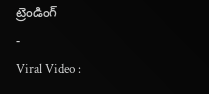ట్రెండింగ్
-
Viral Video :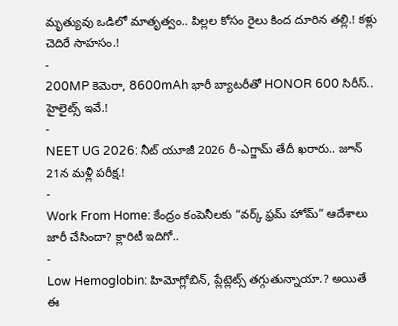మృత్యువు ఒడిలో మాతృత్వం.. పిల్లల కోసం రైలు కింద దూరిన తల్లి.! కళ్లు చెదిరే సాహసం.!
-
200MP కెమెరా, 8600mAh భారీ బ్యాటరీతో HONOR 600 సిరీస్.. హైలైట్స్ ఇవే.!
-
NEET UG 2026: నీట్ యూజీ 2026 రీ-ఎగ్జామ్ తేదీ ఖరారు.. జూన్ 21న మళ్లీ పరీక్ష.!
-
Work From Home: కేంద్రం కంపెనీలకు “వర్క్ ఫ్రమ్ హోమ్” ఆదేశాలు జారీ చేసిందా? క్లారిటీ ఇదిగో..
-
Low Hemoglobin: హిమోగ్లోబిన్, ప్లేట్లెట్స్ తగ్గుతున్నాయా.? అయితే ఈ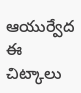ఆయుర్వేద ఈ చిట్కాలు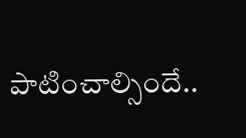పాటించాల్సిందే..